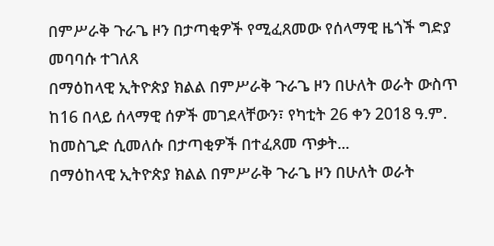በምሥራቅ ጉራጌ ዞን በታጣቂዎች የሚፈጸመው የሰላማዊ ዜጎች ግድያ መባባሱ ተገለጸ
በማዕከላዊ ኢትዮጵያ ክልል በምሥራቅ ጉራጌ ዞን በሁለት ወራት ውስጥ ከ16 በላይ ሰላማዊ ሰዎች መገደላቸውን፣ የካቲት 26 ቀን 2018 ዓ.ም. ከመስጊድ ሲመለሱ በታጣቂዎች በተፈጸመ ጥቃት...
በማዕከላዊ ኢትዮጵያ ክልል በምሥራቅ ጉራጌ ዞን በሁለት ወራት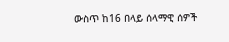ውስጥ ከ16 በላይ ሰላማዊ ሰዎች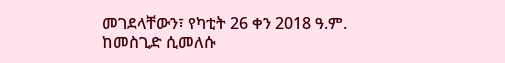መገደላቸውን፣ የካቲት 26 ቀን 2018 ዓ.ም. ከመስጊድ ሲመለሱ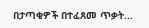በታጣቂዎች በተፈጸመ ጥቃት...